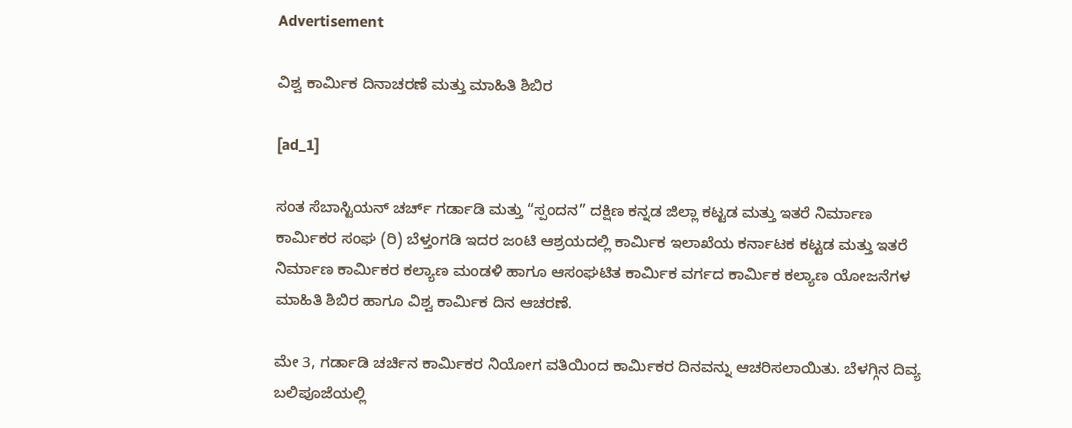Advertisement

ವಿಶ್ವ ಕಾರ್ಮಿಕ ದಿನಾಚರಣೆ ಮತ್ತು ಮಾಹಿತಿ ಶಿಬಿರ

[ad_1]

ಸಂತ ಸೆಬಾಸ್ಟಿಯನ್ ಚರ್ಚ್ ಗರ್ಡಾಡಿ ಮತ್ತು “ಸ್ಪಂದನ” ದಕ್ಷಿಣ ಕನ್ನಡ ಜಿಲ್ಲಾ ಕಟ್ಟಡ ಮತ್ತು ಇತರೆ ನಿರ್ಮಾಣ ಕಾರ್ಮಿಕರ ಸಂಘ (ರಿ) ಬೆಳ್ತಂಗಡಿ ಇದರ ಜಂಟಿ ಆಶ್ರಯದಲ್ಲಿ ಕಾರ್ಮಿಕ ಇಲಾಖೆಯ ಕರ್ನಾಟಕ ಕಟ್ಟಡ ಮತ್ತು ಇತರೆ ನಿರ್ಮಾಣ ಕಾರ್ಮಿಕರ ಕಲ್ಯಾಣ ಮಂಡಳಿ ಹಾಗೂ ಆಸಂಘಟಿತ ಕಾರ್ಮಿಕ ವರ್ಗದ ಕಾರ್ಮಿಕ ಕಲ್ಯಾಣ ಯೋಜನೆಗಳ ಮಾಹಿತಿ ಶಿಬಿರ ಹಾಗೂ ವಿಶ್ವ ಕಾರ್ಮಿಕ ದಿನ ಆಚರಣೆ.

ಮೇ 3, ಗರ್ಡಾಡಿ ಚರ್ಚಿನ ಕಾರ್ಮಿಕರ ನಿಯೋಗ ವತಿಯಿಂದ ಕಾರ್ಮಿಕರ ದಿನವನ್ನು ಆಚರಿಸಲಾಯಿತು. ಬೆಳಗ್ಗಿನ ದಿವ್ಯ ಬಲಿಪೂಜೆಯಲ್ಲಿ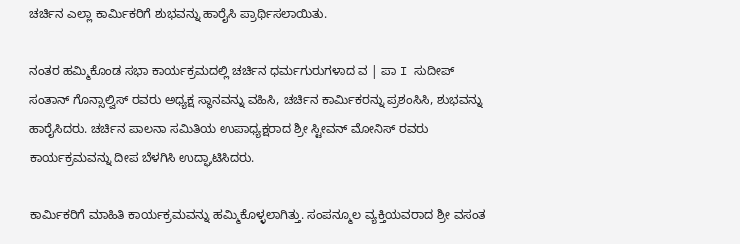ಚರ್ಚಿನ ಎಲ್ಲಾ ಕಾರ್ಮಿಕರಿಗೆ ಶುಭವನ್ನು ಹಾರೈಸಿ ಪ್ರಾರ್ಥಿಸಲಾಯಿತು.

ನಂತರ ಹಮ್ಮಿಕೊಂಡ ಸಭಾ ಕಾರ್ಯಕ್ರಮದಲ್ಲಿ ಚರ್ಚಿನ ಧರ್ಮಗುರುಗಳಾದ ವ | ಪಾ I ಸುದೀಪ್ ಸಂತಾನ್ ಗೊನ್ಸಾಲ್ವಿಸ್ ರವರು ಅಧ್ಯಕ್ಷ ಸ್ಥಾನವನ್ನು ವಹಿಸಿ, ಚರ್ಚಿನ ಕಾರ್ಮಿಕರನ್ನು ಪ್ರಶಂಸಿಸಿ, ಶುಭವನ್ನು ಹಾರೈಸಿದರು. ಚರ್ಚಿನ ಪಾಲನಾ ಸಮಿತಿಯ ಉಪಾಧ್ಯಕ್ಷರಾದ ಶ್ರೀ ಸ್ಟೀವನ್ ಮೋನಿಸ್ ರವರು ಕಾರ್ಯಕ್ರಮವನ್ನು ದೀಪ ಬೆಳಗಿಸಿ ಉದ್ಘಾಟಿಸಿದರು.

ಕಾರ್ಮಿಕರಿಗೆ ಮಾಹಿತಿ ಕಾರ್ಯಕ್ರಮವನ್ನು ಹಮ್ಮಿಕೊಳ್ಳಲಾಗಿತ್ತು. ಸಂಪನ್ಮೂಲ ವ್ಯಕ್ತಿಯವರಾದ ಶ್ರೀ ವಸಂತ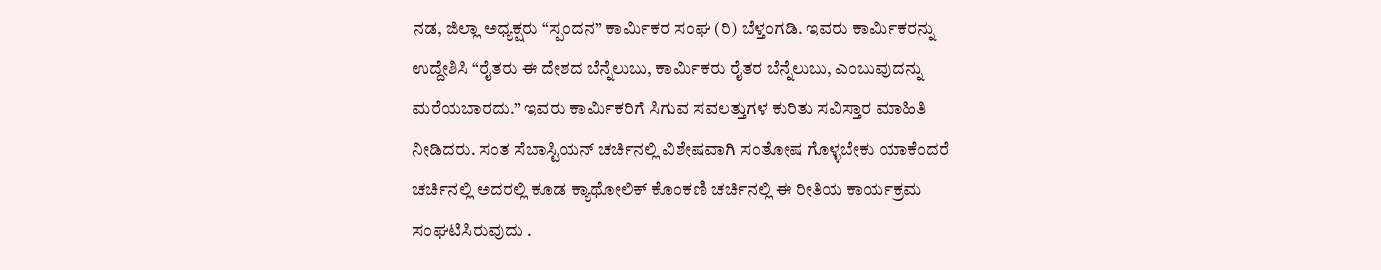ನಡ, ಜಿಲ್ಲಾ ಅಧ್ಯಕ್ಷರು “ಸ್ಪಂದನ” ಕಾರ್ಮಿಕರ ಸಂಘ (ರಿ) ಬೆಳ್ತಂಗಡಿ. ಇವರು ಕಾರ್ಮಿಕರನ್ನು ಉದ್ದೇಶಿಸಿ “ರೈತರು ಈ ದೇಶದ ಬೆನ್ನೆಲುಬು, ಕಾರ್ಮಿಕರು ರೈತರ ಬೆನ್ನೆಲುಬು, ಎಂಬುವುದನ್ನು ಮರೆಯಬಾರದು.” ಇವರು ಕಾರ್ಮಿಕರಿಗೆ ಸಿಗುವ ಸವಲತ್ತುಗಳ ಕುರಿತು ಸವಿಸ್ತಾರ ಮಾಹಿತಿ ನೀಡಿದರು. ಸಂತ ಸೆಬಾಸ್ಟಿಯನ್ ಚರ್ಚಿನಲ್ಲಿ ವಿಶೇಷವಾಗಿ ಸಂತೋಷ ಗೊಳ್ಳಬೇಕು ಯಾಕೆಂದರೆ ಚರ್ಚಿನಲ್ಲಿ ಅದರಲ್ಲಿ ಕೂಡ ಕ್ಯಾಥೋಲಿಕ್ ಕೊಂಕಣಿ ಚರ್ಚಿನಲ್ಲಿ ಈ ರೀತಿಯ ಕಾರ್ಯಕ್ರಮ ಸಂಘಟಿಸಿರುವುದು .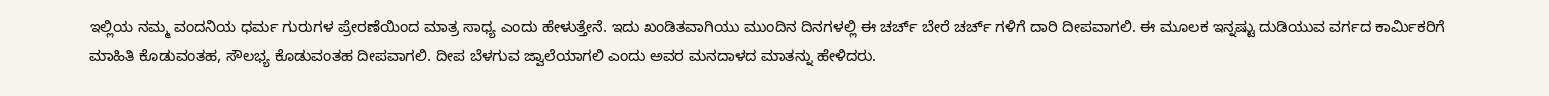ಇಲ್ಲಿಯ ನಮ್ಮ ವಂದನಿಯ ಧರ್ಮ ಗುರುಗಳ ಪ್ರೇರಣೆಯಿಂದ ಮಾತ್ರ ಸಾಧ್ಯ ಎಂದು ಹೇಳುತ್ತೇನೆ. ಇದು ಖಂಡಿತವಾಗಿಯು ಮುಂದಿನ ದಿನಗಳಲ್ಲಿ ಈ ಚರ್ಚ್ ಬೇರೆ ಚರ್ಚ್ ಗಳಿಗೆ ದಾರಿ ದೀಪವಾಗಲಿ. ಈ ಮೂಲಕ ಇನ್ನಷ್ಟು ದುಡಿಯುವ ವರ್ಗದ ಕಾರ್ಮಿಕರಿಗೆ ಮಾಹಿತಿ ಕೊಡುವಂತಹ, ಸೌಲಭ್ಯ ಕೊಡುವಂತಹ ದೀಪವಾಗಲಿ. ದೀಪ ಬೆಳಗುವ ಜ್ವಾಲೆಯಾಗಲಿ ಎಂದು ಅವರ ಮನದಾಳದ ಮಾತನ್ನು ಹೇಳಿದರು.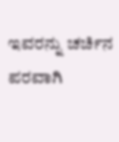ಇವರನ್ನು ಚರ್ಚಿನ ಪರವಾಗಿ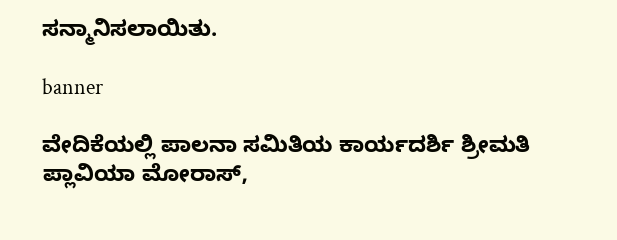ಸನ್ಮಾನಿಸಲಾಯಿತು.

banner

ವೇದಿಕೆಯಲ್ಲಿ ಪಾಲನಾ ಸಮಿತಿಯ ಕಾರ್ಯದರ್ಶಿ ಶ್ರೀಮತಿ ಪ್ಲಾವಿಯಾ ಮೋರಾಸ್,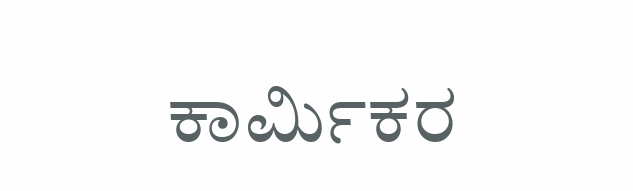ಕಾರ್ಮಿಕರ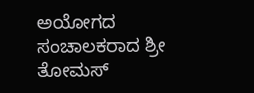ಅಯೋಗದ ಸಂಚಾಲಕರಾದ ಶ್ರೀ ತೋಮಸ್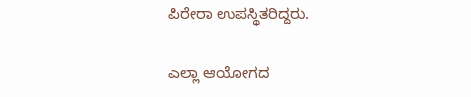ಪಿರೇರಾ ಉಪಸ್ಥಿತರಿದ್ದರು.

ಎಲ್ಲಾ ಆಯೋಗದ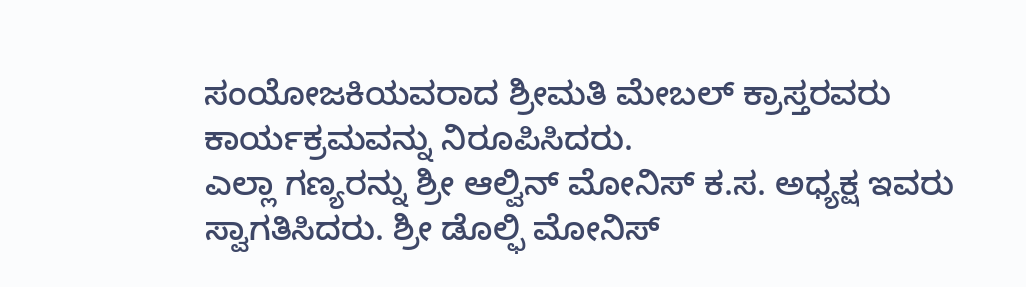ಸಂಯೋಜಕಿಯವರಾದ ಶ್ರೀಮತಿ ಮೇಬಲ್ ಕ್ರಾಸ್ತರವರು ಕಾರ್ಯಕ್ರಮವನ್ನು ನಿರೂಪಿಸಿದರು.
ಎಲ್ಲಾ ಗಣ್ಯರನ್ನು ಶ್ರೀ ಆಲ್ವಿನ್ ಮೋನಿಸ್ ಕ.ಸ. ಅಧ್ಯಕ್ಷ ಇವರು ಸ್ವಾಗತಿಸಿದರು. ಶ್ರೀ ಡೊಲ್ಫಿ ಮೋನಿಸ್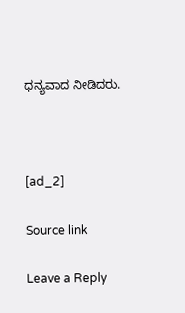ಧನ್ಯವಾದ ನೀಡಿದರು.



[ad_2]

Source link

Leave a Reply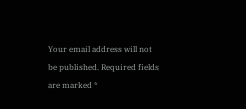Your email address will not be published. Required fields are marked *